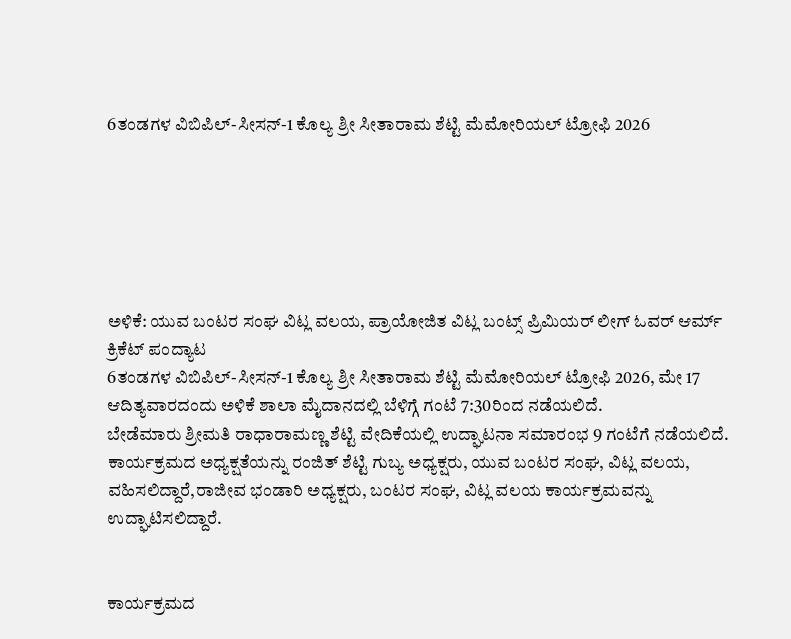6ತಂಡಗಳ ವಿಬಿಪಿಲ್-ಸೀಸನ್-1 ಕೊಲ್ಯ ಶ್ರೀ ಸೀತಾರಾಮ ಶೆಟ್ಟಿ ಮೆಮೋರಿಯಲ್ ಟ್ರೋಫಿ 2026






ಅಳಿಕೆ: ಯುವ ಬಂಟರ ಸಂಘ ವಿಟ್ಲ ವಲಯ, ಪ್ರಾಯೋಜಿತ ವಿಟ್ಲ ಬಂಟ್ಸ್ ಪ್ರಿಮಿಯರ್ ಲೀಗ್ ಓವರ್ ಆರ್ಮ್ ಕ್ರಿಕೆಟ್ ಪಂದ್ಯಾಟ
6ತಂಡಗಳ ವಿಬಿಪಿಲ್-ಸೀಸನ್-1 ಕೊಲ್ಯ ಶ್ರೀ ಸೀತಾರಾಮ ಶೆಟ್ಟಿ ಮೆಮೋರಿಯಲ್ ಟ್ರೋಫಿ 2026, ಮೇ 17 ಆದಿತ್ಯವಾರದಂದು ಅಳಿಕೆ ಶಾಲಾ ಮೈದಾನದಲ್ಲಿ ಬೆಳಿಗ್ಗೆ ಗಂಟೆ 7:30ರಿಂದ ನಡೆಯಲಿದೆ.
ಬೇಡೆಮಾರು ಶ್ರೀಮತಿ ರಾಧಾರಾಮಣ್ಣ ಶೆಟ್ಟಿ ವೇದಿಕೆಯಲ್ಲಿ ಉದ್ಘಾಟನಾ ಸಮಾರಂಭ 9 ಗಂಟೆಗೆ ನಡೆಯಲಿದೆ.
ಕಾರ್ಯಕ್ರಮದ ಅಧ್ಯಕ್ಷತೆಯನ್ನು ರಂಜಿತ್ ಶೆಟ್ಟಿ ಗುಬ್ಯ ಅಧ್ಯಕ್ಷರು, ಯುವ ಬಂಟರ ಸಂಘ, ವಿಟ್ಲ ವಲಯ, ವಹಿಸಲಿದ್ದಾರೆ,ರಾಜೀವ ಭಂಡಾರಿ ಅಧ್ಯಕ್ಷರು, ಬಂಟರ ಸಂಘ, ವಿಟ್ಲ ವಲಯ ಕಾರ್ಯಕ್ರಮವನ್ನು ಉದ್ಘಾಟಿಸಲಿದ್ದಾರೆ.


ಕಾರ್ಯಕ್ರಮದ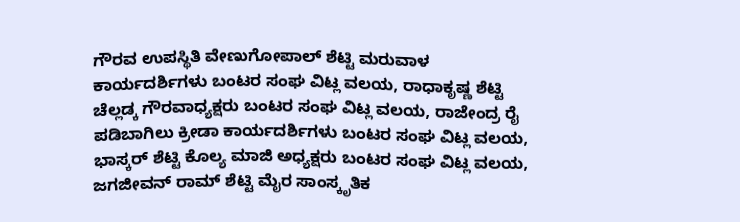ಗೌರವ ಉಪಸ್ಥಿತಿ ವೇಣುಗೋಪಾಲ್ ಶೆಟ್ಟಿ ಮರುವಾಳ ಕಾರ್ಯದರ್ಶಿಗಳು ಬಂಟರ ಸಂಘ ವಿಟ್ಲ ವಲಯ, ರಾಧಾಕೃಷ್ಣ ಶೆಟ್ಟಿ ಚೆಲ್ಲಡ್ಕ ಗೌರವಾಧ್ಯಕ್ಷರು ಬಂಟರ ಸಂಘ ವಿಟ್ಲ ವಲಯ, ರಾಜೇಂದ್ರ ರೈ ಪಡಿಬಾಗಿಲು ಕ್ರೀಡಾ ಕಾರ್ಯದರ್ಶಿಗಳು ಬಂಟರ ಸಂಘ ವಿಟ್ಲ ವಲಯ, ಭಾಸ್ಕರ್ ಶೆಟ್ಟಿ ಕೊಲ್ಯ ಮಾಜಿ ಅಧ್ಯಕ್ಷರು ಬಂಟರ ಸಂಘ ವಿಟ್ಲ ವಲಯ, ಜಗಜೀವನ್ ರಾಮ್ ಶೆಟ್ಟಿ ಮೈರ ಸಾಂಸ್ಕೃತಿಕ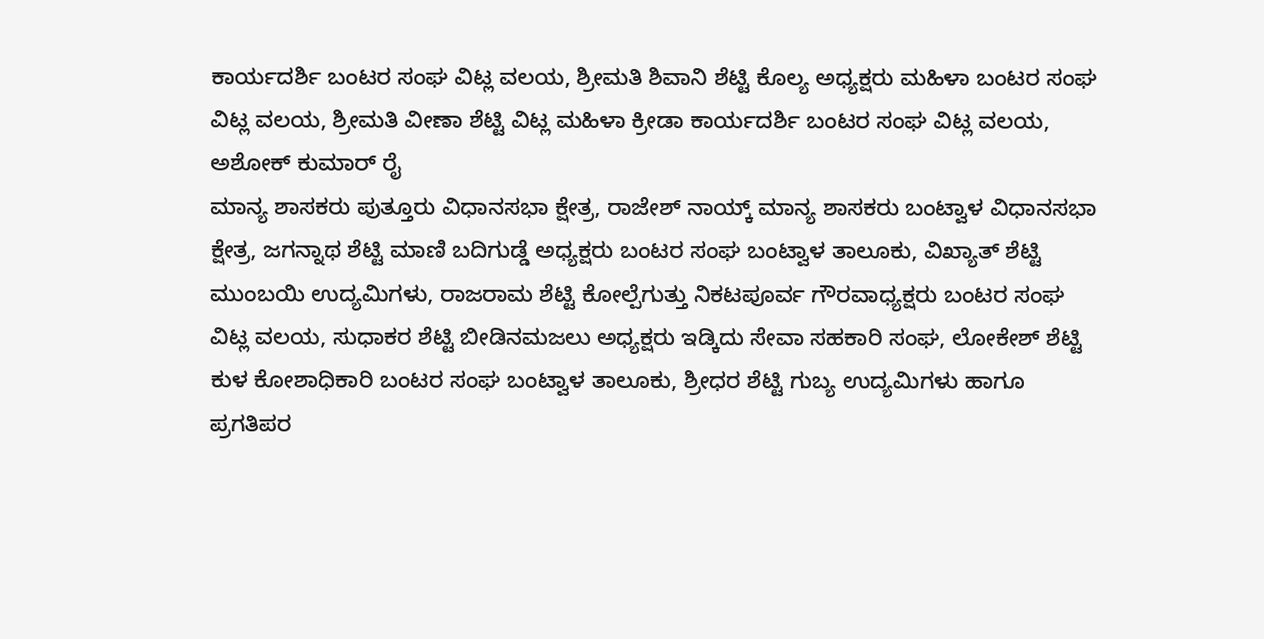ಕಾರ್ಯದರ್ಶಿ ಬಂಟರ ಸಂಘ ವಿಟ್ಲ ವಲಯ, ಶ್ರೀಮತಿ ಶಿವಾನಿ ಶೆಟ್ಟಿ ಕೊಲ್ಯ ಅಧ್ಯಕ್ಷರು ಮಹಿಳಾ ಬಂಟರ ಸಂಘ ವಿಟ್ಲ ವಲಯ, ಶ್ರೀಮತಿ ವೀಣಾ ಶೆಟ್ಟಿ ವಿಟ್ಲ ಮಹಿಳಾ ಕ್ರೀಡಾ ಕಾರ್ಯದರ್ಶಿ ಬಂಟರ ಸಂಘ ವಿಟ್ಲ ವಲಯ, ಅಶೋಕ್ ಕುಮಾರ್ ರೈ
ಮಾನ್ಯ ಶಾಸಕರು ಪುತ್ತೂರು ವಿಧಾನಸಭಾ ಕ್ಷೇತ್ರ, ರಾಜೇಶ್ ನಾಯ್ಕ್ ಮಾನ್ಯ ಶಾಸಕರು ಬಂಟ್ವಾಳ ವಿಧಾನಸಭಾ ಕ್ಷೇತ್ರ, ಜಗನ್ನಾಥ ಶೆಟ್ಟಿ ಮಾಣಿ ಬದಿಗುಡ್ಡೆ ಅಧ್ಯಕ್ಷರು ಬಂಟರ ಸಂಘ ಬಂಟ್ವಾಳ ತಾಲೂಕು, ವಿಖ್ಯಾತ್ ಶೆಟ್ಟಿ ಮುಂಬಯಿ ಉದ್ಯಮಿಗಳು, ರಾಜರಾಮ ಶೆಟ್ಟಿ ಕೋಲ್ಪೆಗುತ್ತು ನಿಕಟಪೂರ್ವ ಗೌರವಾಧ್ಯಕ್ಷರು ಬಂಟರ ಸಂಘ ವಿಟ್ಲ ವಲಯ, ಸುಧಾಕರ ಶೆಟ್ಟಿ ಬೀಡಿನಮಜಲು ಅಧ್ಯಕ್ಷರು ಇಡ್ಕಿದು ಸೇವಾ ಸಹಕಾರಿ ಸಂಘ, ಲೋಕೇಶ್ ಶೆಟ್ಟಿ ಕುಳ ಕೋಶಾಧಿಕಾರಿ ಬಂಟರ ಸಂಘ ಬಂಟ್ವಾಳ ತಾಲೂಕು, ಶ್ರೀಧರ ಶೆಟ್ಟಿ ಗುಬ್ಯ ಉದ್ಯಮಿಗಳು ಹಾಗೂ ಪ್ರಗತಿಪರ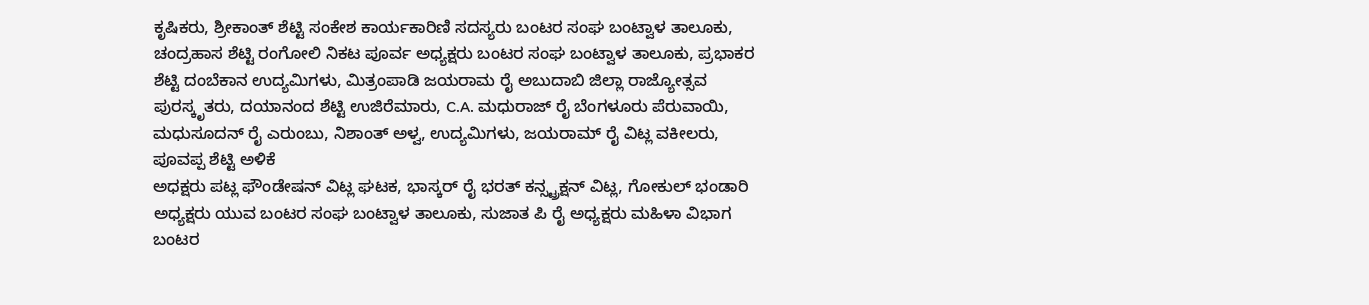ಕೃಷಿಕರು, ಶ್ರೀಕಾಂತ್ ಶೆಟ್ಟಿ ಸಂಕೇಶ ಕಾರ್ಯಕಾರಿಣಿ ಸದಸ್ಯರು ಬಂಟರ ಸಂಘ ಬಂಟ್ವಾಳ ತಾಲೂಕು, ಚಂದ್ರಹಾಸ ಶೆಟ್ಟಿ ರಂಗೋಲಿ ನಿಕಟ ಪೂರ್ವ ಅಧ್ಯಕ್ಷರು ಬಂಟರ ಸಂಘ ಬಂಟ್ವಾಳ ತಾಲೂಕು, ಪ್ರಭಾಕರ ಶೆಟ್ಟಿ ದಂಬೆಕಾನ ಉದ್ಯಮಿಗಳು, ಮಿತ್ರಂಪಾಡಿ ಜಯರಾಮ ರೈ ಅಬುದಾಬಿ ಜಿಲ್ಲಾ ರಾಜ್ಯೋತ್ಸವ ಪುರಸ್ಕೃತರು, ದಯಾನಂದ ಶೆಟ್ಟಿ ಉಜಿರೆಮಾರು, C.A. ಮಧುರಾಜ್ ರೈ ಬೆಂಗಳೂರು ಪೆರುವಾಯಿ, ಮಧುಸೂದನ್ ರೈ ಎರುಂಬು, ನಿಶಾಂತ್ ಅಳ್ವ, ಉದ್ಯಮಿಗಳು, ಜಯರಾಮ್ ರೈ ವಿಟ್ಲ ವಕೀಲರು, ಪೂವಪ್ಪ ಶೆಟ್ಟಿ ಅಳಿಕೆ
ಅಧಕ್ಷರು ಪಟ್ಲ ಫೌಂಡೇಷನ್ ವಿಟ್ಲ ಘಟಕ, ಭಾಸ್ಕರ್ ರೈ ಭರತ್ ಕನ್ಸ್ಟ್ರಕ್ಷನ್ ವಿಟ್ಲ, ಗೋಕುಲ್ ಭಂಡಾರಿ ಅಧ್ಯಕ್ಷರು ಯುವ ಬಂಟರ ಸಂಘ ಬಂಟ್ವಾಳ ತಾಲೂಕು, ಸುಜಾತ ಪಿ ರೈ ಅಧ್ಯಕ್ಷರು ಮಹಿಳಾ ವಿಭಾಗ ಬಂಟರ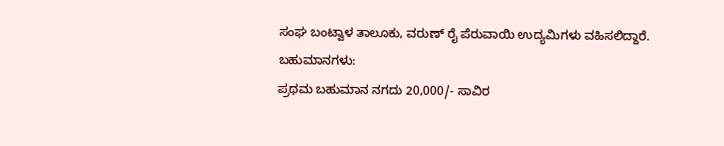ಸಂಘ ಬಂಟ್ವಾಳ ತಾಲೂಕು, ವರುಣ್ ರೈ ಪೆರುವಾಯಿ ಉದ್ಯಮಿಗಳು ವಹಿಸಲಿದ್ದಾರೆ.
ಬಹುಮಾನಗಳು:
ಪ್ರಥಮ ಬಹುಮಾನ ನಗದು 20,000/- ಸಾವಿರ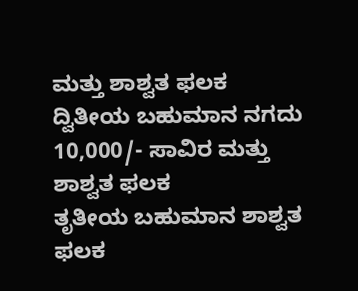ಮತ್ತು ಶಾಶ್ವತ ಫಲಕ
ದ್ವಿತೀಯ ಬಹುಮಾನ ನಗದು 10,000/- ಸಾವಿರ ಮತ್ತು ಶಾಶ್ವತ ಫಲಕ
ತೃತೀಯ ಬಹುಮಾನ ಶಾಶ್ವತ ಫಲಕ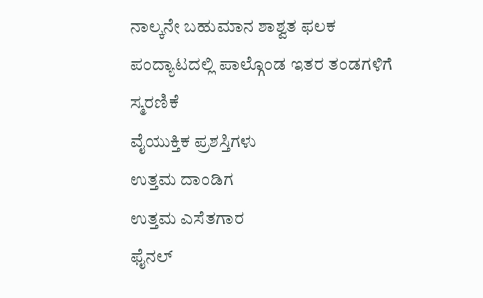ನಾಲ್ಕನೇ ಬಹುಮಾನ ಶಾಶ್ವತ ಫಲಕ
ಪಂದ್ಯಾಟದಲ್ಲಿ ಪಾಲ್ಗೊಂಡ ಇತರ ತಂಡಗಳಿಗೆ ಸ್ಮರಣಿಕೆ
ವೈಯುಕ್ತಿಕ ಪ್ರಶಸ್ತಿಗಳು
ಉತ್ತಮ ದಾಂಡಿಗ
ಉತ್ತಮ ಎಸೆತಗಾರ
ಫೈನಲ್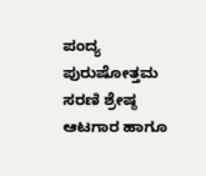ಪಂದ್ಯ ಪುರುಷೋತ್ತಮ
ಸರಣಿ ಶ್ರೇಷ್ಠ ಆಟಗಾರ ಹಾಗೂ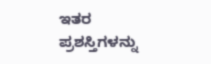ಇತರ ಪ್ರಶಸ್ತಿಗಳನ್ನು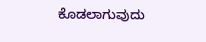ಕೊಡಲಾಗುವುದು